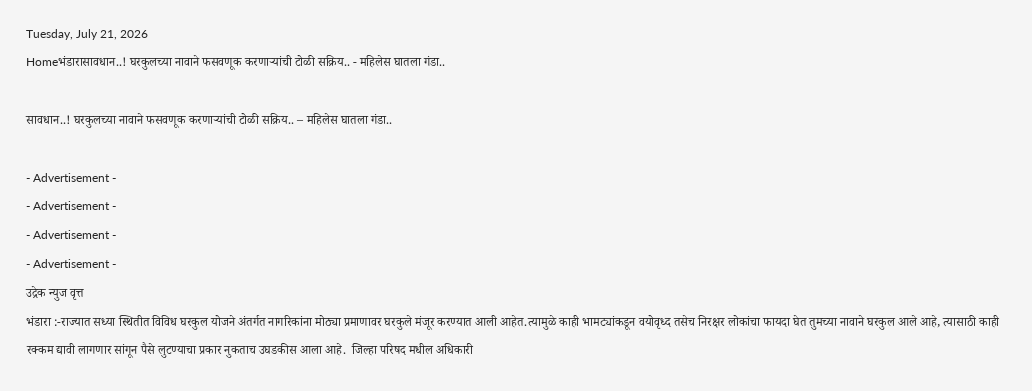Tuesday, July 21, 2026
Homeभंडारासावधान..! घरकुलच्या नावाने फसवणूक करणाऱ्यांची टोळी सक्रिय.. - महिलेस घातला गंडा..

सावधान..! घरकुलच्या नावाने फसवणूक करणाऱ्यांची टोळी सक्रिय.. – महिलेस घातला गंडा..

- Advertisement -
- Advertisement -
- Advertisement -
- Advertisement -
उद्रेक न्युज वृत्त
भंडारा :-राज्यात सध्या स्थितीत विविध घरकुल योजने अंतर्गत नागरिकांना मोठ्या प्रमाणावर घरकुले मंजूर करण्यात आली आहेत.त्यामुळे काही भामट्यांकडून वयोवृध्द तसेच निरक्षर लोकांचा फायदा घेत तुमच्या नावाने घरकुल आले आहे, त्यासाठी काही रक्कम द्यावी लागणार सांगून पैसे लुटण्याचा प्रकार नुकताच उघडकीस आला आहे.  जिल्हा परिषद मधील अधिकारी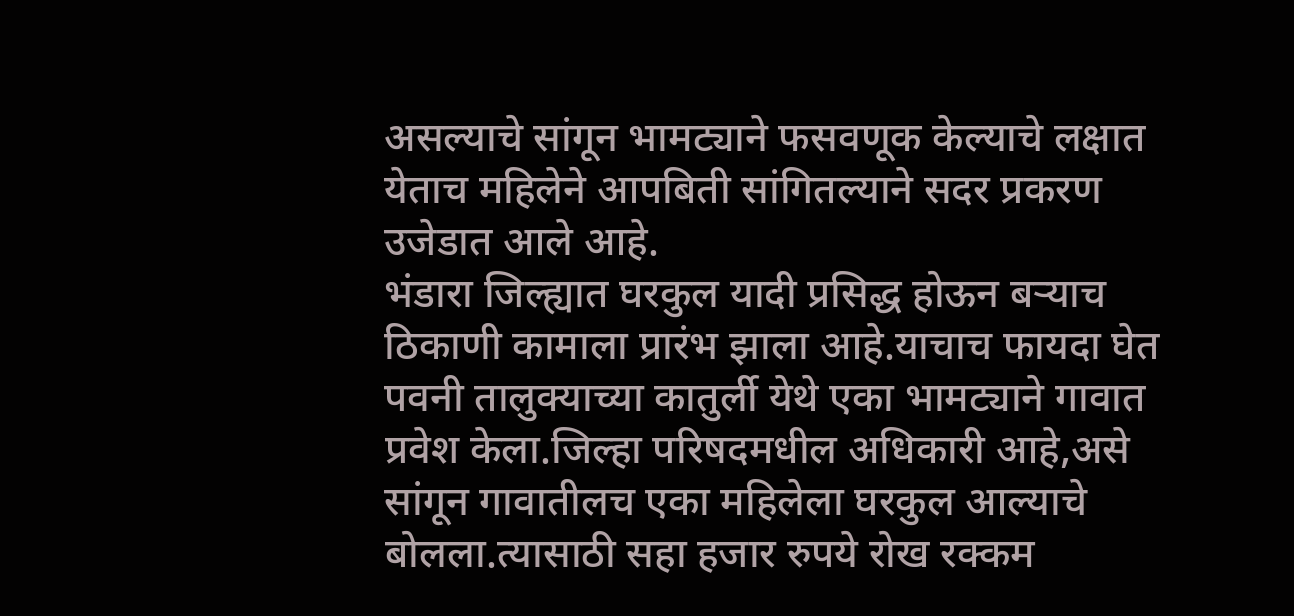असल्याचे सांगून भामट्याने फसवणूक केल्याचे लक्षात येताच महिलेने आपबिती सांगितल्याने सदर प्रकरण उजेडात आले आहे.
भंडारा जिल्ह्यात घरकुल यादी प्रसिद्ध होऊन बऱ्याच ठिकाणी कामाला प्रारंभ झाला आहे.याचाच फायदा घेत पवनी तालुक्याच्या कातुर्ली येथे एका भामट्याने गावात प्रवेश केला.जिल्हा परिषदमधील अधिकारी आहे,असे सांगून गावातीलच एका महिलेला घरकुल आल्याचे बोलला.त्यासाठी सहा हजार रुपये रोख रक्कम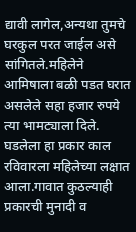द्यावी लागेल,अन्यथा तुमचे घरकुल परत जाईल असे सांगितले.महिलेने आमिषाला बळी पडत घरात असलेले सहा हजार रुपये त्या भामट्याला दिले. घडलेला हा प्रकार काल रविवारला महिलेच्या लक्षात आला.गावात कुठल्याही प्रकारची मुनादी व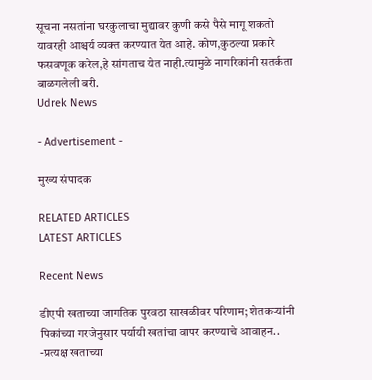सूचना नसतांना घरकुलाचा मुद्यावर कुणी कसे पैसे मागू शकतो यावरही आश्चर्य व्यक्त करण्यात येत आहे. कोण,कुठल्या प्रकारे फसवणूक करेल,हे सांगताच येत नाही.त्यामुळे नागरिकांनी सतर्कता बाळगलेली बरी.
Udrek News

- Advertisement -

मुख्य संपादक

RELATED ARTICLES
LATEST ARTICLES

Recent News

डीएपी खताच्या जागतिक पुरवठा साखळीवर परिणाम; शेतकऱ्यांनी पिकांच्या गरजेनुसार पर्यायी खतांचा वापर करण्याचे आवाहन.. -प्रत्यक्ष खताच्या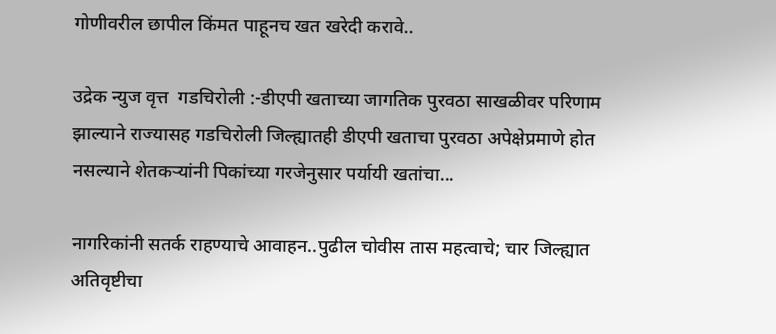गोणीवरील छापील किंमत पाहूनच खत खरेदी करावे..

उद्रेक न्युज वृत्त  गडचिरोली :-डीएपी खताच्या जागतिक पुरवठा साखळीवर परिणाम झाल्याने राज्यासह गडचिरोली जिल्ह्यातही डीएपी खताचा पुरवठा अपेक्षेप्रमाणे होत नसल्याने शेतकऱ्यांनी पिकांच्या गरजेनुसार पर्यायी खतांचा...

नागरिकांनी सतर्क राहण्याचे आवाहन..पुढील चोवीस तास महत्वाचे; चार जिल्ह्यात अतिवृष्टीचा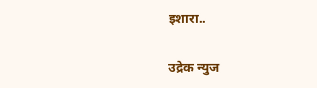इशारा..

उद्रेक न्युज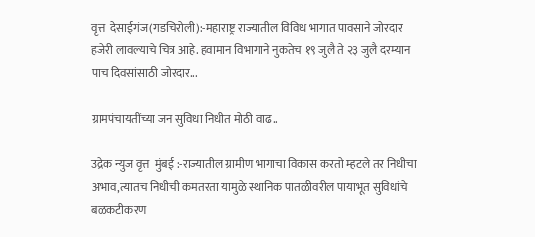वृत्त  देसाईगंज(गडचिरोली):-महाराष्ट्र राज्यातील विविध भागात पावसाने जोरदार हजेरी लावल्याचे चित्र आहे. हवामान विभागाने नुकतेच १९ जुलै ते २३ जुलै दरम्यान पाच दिवसांसाठी जोरदार...

ग्रामपंचायतींच्या जन सुविधा निधीत मोठी वाढ..

उद्रेक न्युज वृत्त  मुंबई :-राज्यातील ग्रामीण भागाचा विकास करतो म्हटले तर निधीचा अभाव,त्यातच निधीची कमतरता यामुळे स्थानिक पातळीवरील पायाभूत सुविधांचे बळकटीकरण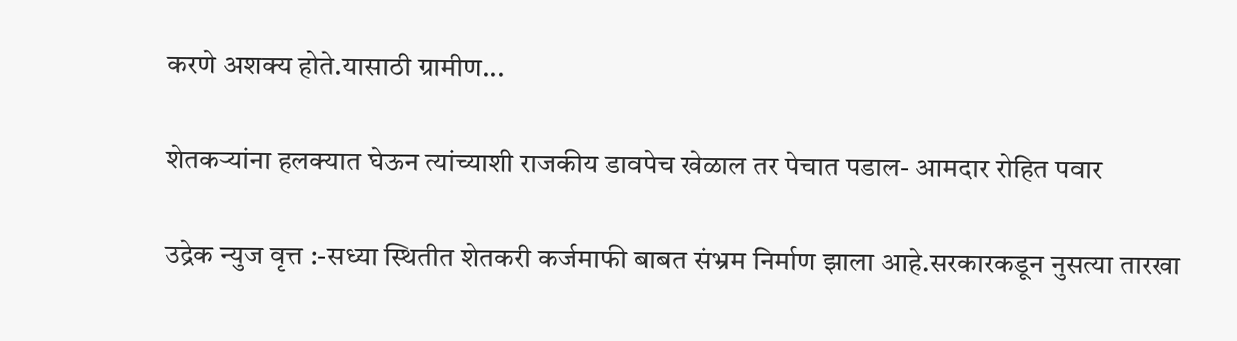करणे अशक्य होते.यासाठी ग्रामीण...

शेतकऱ्यांना हलक्यात घेऊन त्यांच्याशी राजकीय डावपेच खेळाल तर पेचात पडाल- आमदार रोहित पवार

उद्रेक न्युज वृत्त :-सध्या स्थितीत शेतकरी कर्जमाफी बाबत संभ्रम निर्माण झाला आहे.सरकारकडून नुसत्या तारखा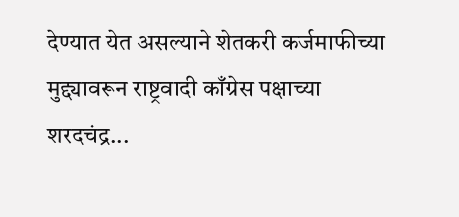देण्यात येत असल्याने शेतकरी कर्जमाफीच्या मुद्द्यावरून राष्ट्रवादी काँग्रेस पक्षाच्या शरदचंद्र...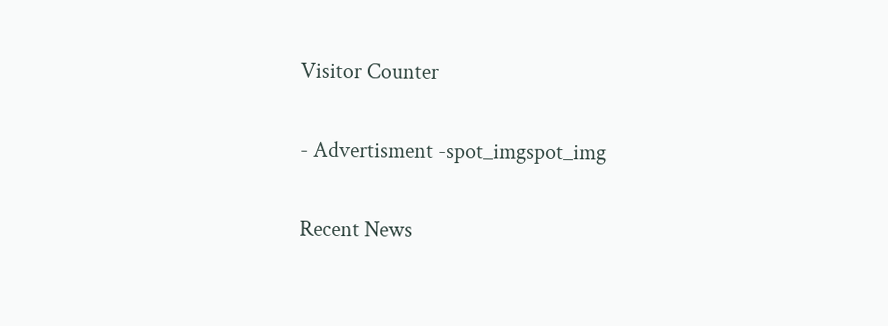Visitor Counter

- Advertisment -spot_imgspot_img

Recent News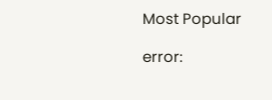Most Popular

error: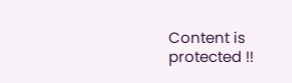Content is protected !!